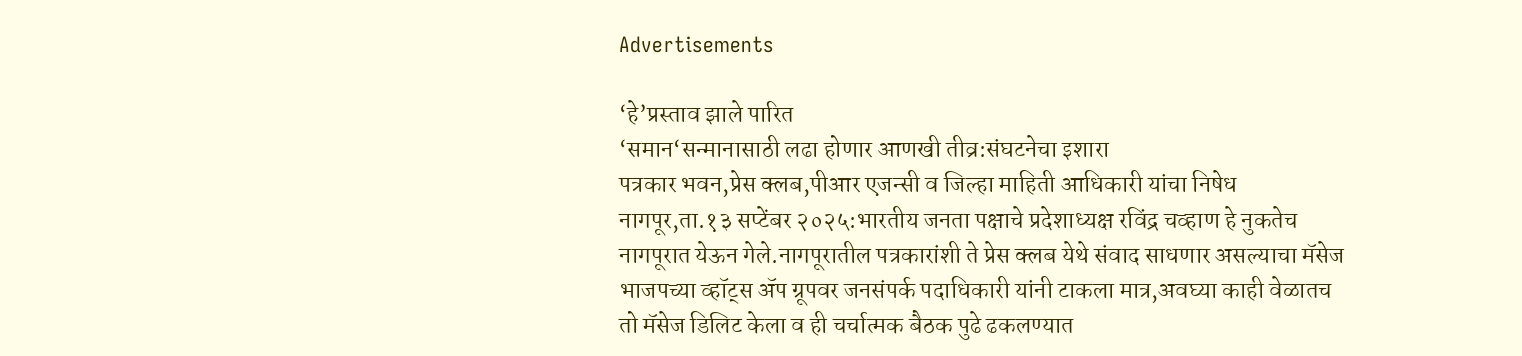Advertisements

‘हे’प्रस्ताव झाले पारित
‘समान‘सन्मानासाठी लढा होणार आणखी तीव्र:संघटनेचा इशारा
पत्रकार भवन,प्रेस क्लब,पीआर एजन्सी व जिल्हा माहिती आधिकारी यांचा निषेध
नागपूर,ता.१३ सप्टेंबर २०२५:भारतीय जनता पक्षाचे प्रदेशाध्यक्ष रविंद्र चव्हाण हे नुकतेच नागपूरात येऊन गेले.नागपूरातील पत्रकारांशी ते प्रेस क्लब येथे संवाद साधणार असल्याचा मॅसेज भाजपच्या व्हॉट्स ॲप ग्रूपवर जनसंपर्क पदाधिकारी यांनी टाकला मात्र,अवघ्या काही वेळातच तो मॅसेज डिलिट केला व ही चर्चात्मक बैठक पुढे ढकलण्यात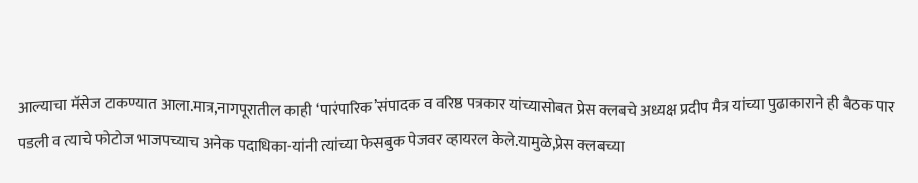आल्याचा मॅसेज टाकण्यात आला.मात्र,नागपूरातील काही ‘पारंपारिक’संपादक व वरिष्ठ पत्रकार यांच्यासोबत प्रेस क्लबचे अध्यक्ष प्रदीप मैत्र यांच्या पुढाकाराने ही बैठक पार पडली व त्याचे फोटोज भाजपच्याच अनेक पदाधिका-यांनी त्यांच्या फेसबुक पेजवर व्हायरल केले.यामुळे,प्रेस क्लबच्या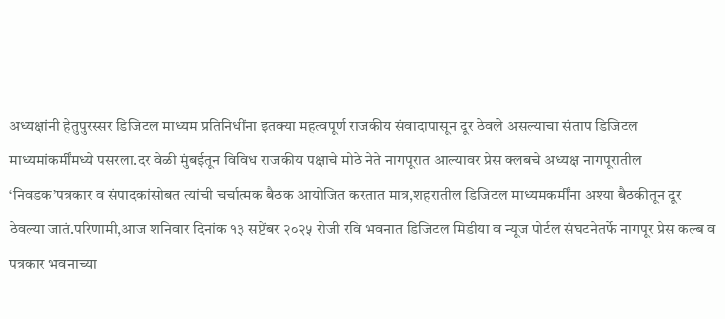अध्यक्षांनी हेतुपुरस्सर डिजिटल माध्यम प्रतिनिधींना इतक्या महत्वपूर्ण राजकीय संवादापासून दूर ठेवले असल्याचा संताप डिजिटल माध्यमांकर्मींमध्ये पसरला.दर वेळी मुंबईतून विविध राजकीय पक्षाचे मोठे नेते नागपूरात आल्यावर प्रेस क्लबचे अध्यक्ष नागपूरातील ‘निवडक’पत्रकार व संपादकांसोबत त्यांची चर्चात्मक बैठक आयोजित करतात मात्र,शहरातील डिजिटल माध्यमकर्मींना अश्या बैठकीतून दूर ठेवल्या जातं.परिणामी,आज शनिवार दिनांक १३ सप्टेंबर २०२५ रोजी रवि भवनात डिजिटल मिडीया व न्यूज पोर्टल संघटनेतर्फे नागपूर प्रेस कल्ब व पत्रकार भवनाच्या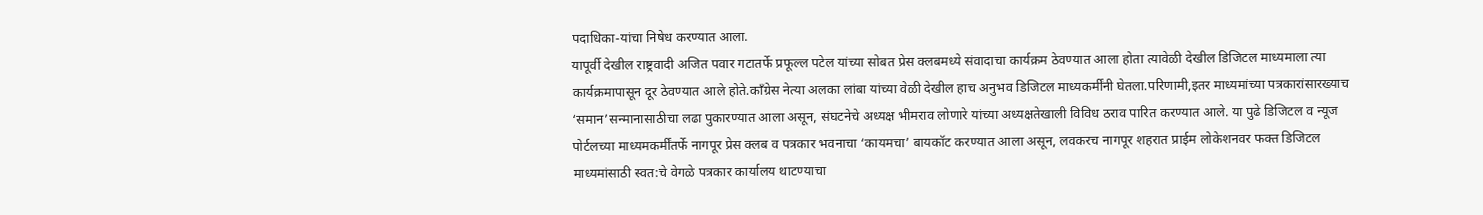पदाधिका-यांचा निषेध करण्यात आला.
यापूर्वी देखील राष्ट्रवादी अजित पवार गटातर्फे प्रफूल्ल पटेल यांच्या सोबत प्रेस क्लबमध्ये संवादाचा कार्यक्रम ठेवण्यात आला होता त्यावेळी देखील डिजिटल माध्यमाला त्या कार्यक्रमापासून दूर ठेवण्यात आले होते.काँग्रेस नेत्या अलका लांबा यांच्या वेळी देखील हाच अनुभव डिजिटल माध्यकर्मींनी घेतला.परिणामी,इतर माध्यमांच्या पत्रकारांसारख्याच ‘समान’सन्मानासाठीचा लढा पुकारण्यात आला असून, संघटनेचे अध्यक्ष भीमराव लोणारे यांच्या अध्यक्षतेखाली विविध ठराव पारित करण्यात आले. या पुढे डिजिटल व न्यूज पोर्टलच्या माध्यमकर्मींतर्फे नागपूर प्रेस क्लब व पत्रकार भवनाचा ‘कायमचा’ बायकॉट करण्यात आला असून, लवकरच नागपूर शहरात प्राईम लोकेशनवर फक्त डिजिटल माध्यमांसाठी स्वत:चे वेगळे पत्रकार कार्यालय थाटण्याचा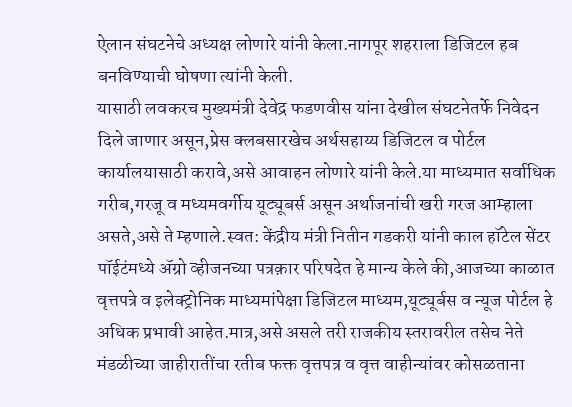ऐलान संघटनेचे अध्यक्ष लोणारे यांनी केला.नागपूर शहराला डिजिटल हब बनविण्याची घोषणा त्यांनी केली.
यासाठी लवकरच मुख्यमंत्री देवेद्र फडणवीस यांना देखील संघटनेतर्फे निवेदन दिले जाणार असून,प्रेस क्लबसारखेच अर्थसहाय्य डिजिटल व पोर्टल कार्यालयासाठी करावे,असे आवाहन लोणारे यांनी केले.या माध्यमात सर्वाधिक गरीब,गरजू व मध्यमवर्गीय यूट्यूबर्स असून अर्थाजनांची खरी गरज आम्हाला असते,असे ते म्हणाले.स्वत: केंद्रीय मंत्री नितीन गडकरी यांनी काल हॉटेल सेंटर पॉईटंमध्ये ॲग्रो व्हीजनच्या पत्रक़ार परिषदेत हे मान्य केले की,आजच्या काळात वृत्तपत्रे व इलेक्ट्रोनिक माध्यमांपेक्षा डिजिटल माध्यम,यूट्यूर्बस व न्यूज पोर्टल हे अधिक प्रभावी आहेत.मात्र,असे असले तरी राजकीय स्तरावरील तसेच नेते मंडळीच्या जाहीरातींचा रतीब फक्त वृत्तपत्र व वृत्त वाहीन्यांवर कोसळताना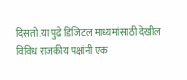दिसतो.या पुढे डिजिटल माध्यमांसाठी देखील विविध राजकीय पक्षांनी एक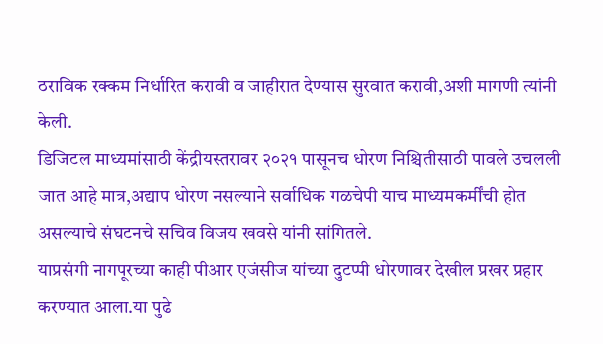ठराविक रक्कम निर्धारित करावी व जाहीरात देण्यास सुरवात करावी,अशी मागणी त्यांनी केली.
डिजिटल माध्यमांसाठी केंद्रीयस्तरावर २०२१ पासूनच धोरण निश्चितीसाठी पावले उचलली जात आहे मात्र,अद्याप धोरण नसल्याने सर्वाधिक गळचेपी याच माध्यमकर्मींची होत असल्याचे संघटनचे सचिव विजय खवसे यांनी सांगितले.
याप्रसंगी नागपूरच्या काही पीआर एजंसीज यांच्या दुटप्पी धोरणावर देखील प्रखर प्रहार करण्यात आला.या पुढे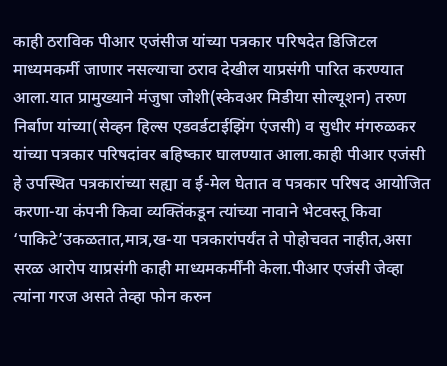काही ठराविक पीआर एजंसीज यांच्या पत्रकार परिषदेत डिजिटल माध्यमकर्मी जाणार नसल्याचा ठराव देखील याप्रसंगी पारित करण्यात आला.यात प्रामुख्याने मंजुषा जोशी(स्केवअर मिडीया सोल्यूशन) तरुण निर्बाण यांच्या(सेव्हन हिल्स एडवर्डटाईझिंग एंजसी) व सुधीर मंगरुळकर यांच्या पत्रकार परिषदांवर बहिष्कार घालण्यात आला.काही पीआर एजंसी हे उपस्थित पत्रकारांच्या सह्या व ई-मेल घेतात व पत्रकार परिषद आयोजित करणा-या कंपनी किवा व्यक्तिंकडून त्यांच्या नावाने भेटवस्तू किवा ‘पाकिटे’उकळतात,मात्र,ख-या पत्रकारांपर्यंत ते पोहोचवत नाहीत,असा सरळ आरोप याप्रसंगी काही माध्यमकर्मींनी केला.पीआर एजंसी जेव्हा त्यांना गरज असते तेव्हा फोन करुन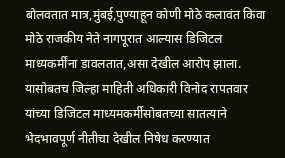बोलवतात मात्र,मुंबई,पुण्याहून कोणी मोठे कलावंत किवा मोठे राजकीय नेते नागपूरात आल्यास डिजिटल माध्यकर्मींना डावलतात,असा देखील आरोप झाला.
यासोबतच जिल्हा माहिती अधिकारी विनोद रापतवार यांच्या डिजिटल माध्यमकर्मीसोबतच्या सातत्याने भेदभावपूर्ण नीतीचा देखील निषेध करण्यात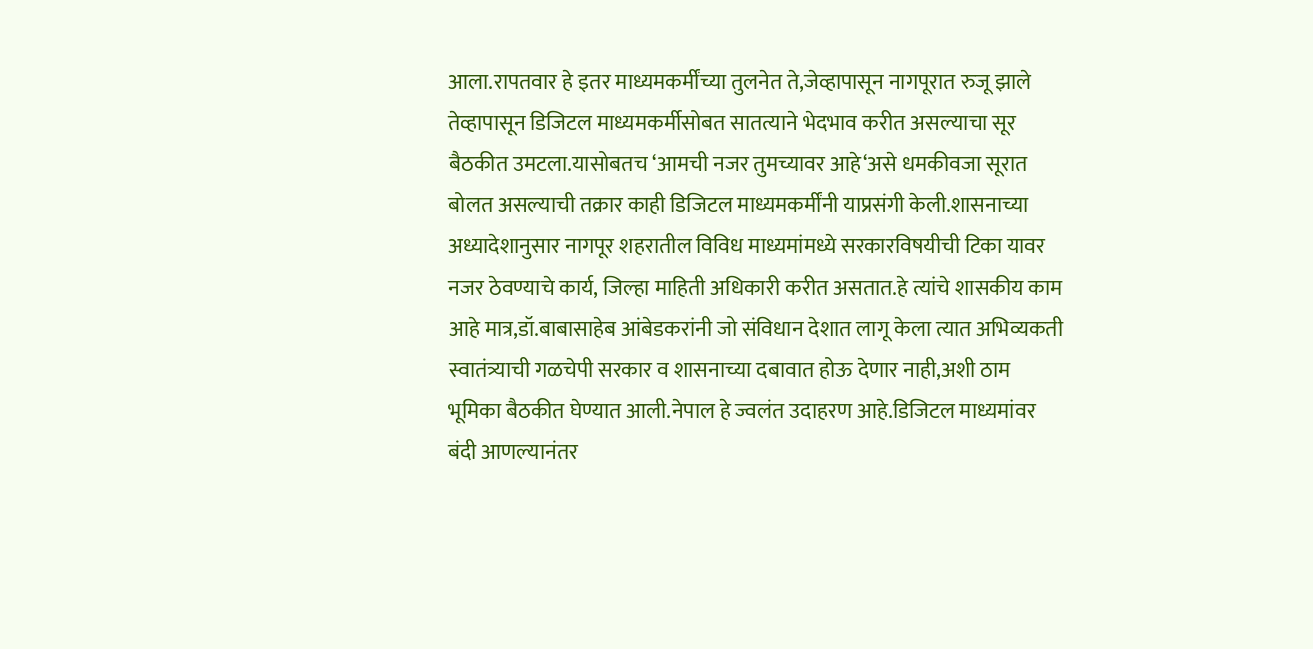आला.रापतवार हे इतर माध्यमकर्मींच्या तुलनेत ते,जेव्हापासून नागपूरात रुजू झाले तेव्हापासून डिजिटल माध्यमकर्मीसोबत सातत्याने भेदभाव करीत असल्याचा सूर बैठकीत उमटला.यासोबतच ‘आमची नजर तुमच्यावर आहे‘असे धमकीवजा सूरात बोलत असल्याची तक्रार काही डिजिटल माध्यमकर्मींनी याप्रसंगी केली.शासनाच्या अध्यादेशानुसार नागपूर शहरातील विविध माध्यमांमध्ये सरकारविषयीची टिका यावर नजर ठेवण्याचे कार्य, जिल्हा माहिती अधिकारी करीत असतात.हे त्यांचे शासकीय काम आहे मात्र,डॉ.बाबासाहेब आंबेडकरांनी जो संविधान देशात लागू केला त्यात अभिव्यकती स्वातंत्र्याची गळचेपी सरकार व शासनाच्या दबावात होऊ देणार नाही,अशी ठाम भूमिका बैठकीत घेण्यात आली.नेपाल हे ज्वलंत उदाहरण आहे.डिजिटल माध्यमांवर बंदी आणल्यानंतर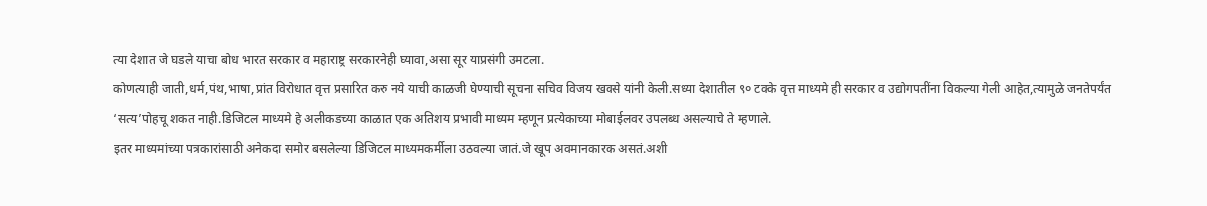त्या देशात जे घडले याचा बोध भारत सरकार व महाराष्ट्र सरकारनेही घ्यावा,असा सूर याप्रसंगी उमटला.
कोणत्याही जाती,धर्म,पंथ,भाषा,प्रांत विरोधात वृत्त प्रसारित करु नये याची काळजी घेण्याची सूचना सचिव विजय खवसे यांनी केली.सध्या देशातील ९० टक्के वृत्त माध्यमे ही सरकार व उद्योगपतींना विकल्या गेली आहेत,त्यामुळे जनतेपर्यंत ‘सत्य’पोहचू शकत नाही.डिजिटल माध्यमे हे अलीकडच्या काळात एक अतिशय प्रभावी माध्यम म्हणून प्रत्येकाच्या मोबाईलवर उपलब्ध असल्याचे ते म्हणाले.
इतर माध्यमांच्या पत्रकारांसाठी अनेकदा समोर बसलेल्या डिजिटल माध्यमकर्मीला उठवल्या जातं.जे खूप अवमानकारक असतं.अशी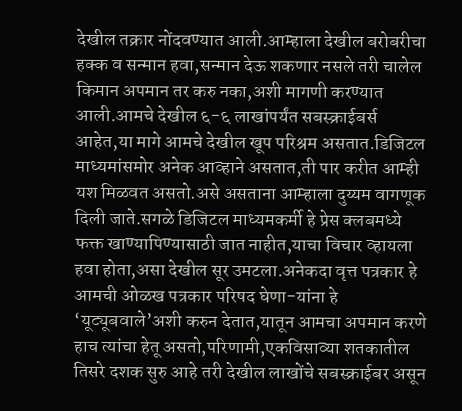देखील तक्रार नोंदवण्यात आली.आम्हाला देखील बरोबरीचा हक्क व सन्मान हवा,सन्मान देऊ शकणार नसले तरी चालेल किमान अपमान तर करु नका,अशी मागणी करण्यात आली.आमचे देखील ६-६ लाखांपर्यंत सबस्क्राईबर्स आहेत,या मागे आमचे देखील खूप परिश्रम असतात.डिजिटल माध्यमांसमोर अनेक आव्हाने असतात,ती पार करीत आम्ही यश मिळवत असतो.असे असताना आम्हाला दुय्यम वागणूक दिली जाते.सगळे डिजिटल माध्यमकर्मी हे प्रेस क्लबमध्ये फक्त खाण्यापिण्यासाठी जात नाहीत,याचा विचार व्हायला हवा होता,असा देखील सूर उमटला.अनेकदा वृत्त पत्रकार हे आमची ओळख पत्रकार परिषद घेणा-यांना हे ‘यूट्यूबवाले’अशी करुन देतात,यातून आमचा अपमान करणे हाच त्यांचा हेतू असतो,परिणामी,एकविसाव्या शतकातील तिसरे दशक सुरु आहे तरी देखील लाखोंचे सबस्क्राईबर असून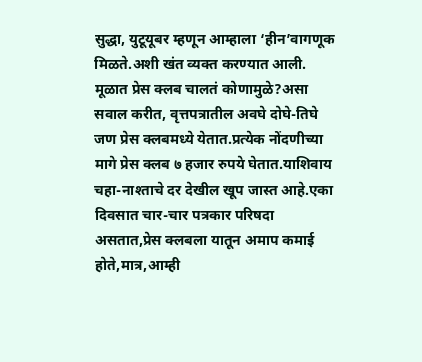सुद्धा, युटूयूबर म्हणून आम्हाला ‘हीन’वागणूक मिळते.अशी खंत व्यक्त करण्यात आली.
मूळात प्रेस क्लब चालतं कोणामुळे?असा सवाल करीत, वृत्तपत्रातील अवघे दोघे-तिघे जण प्रेस क्लबमध्ये येतात.प्रत्येक नोंदणीच्या मागे प्रेस क्लब ७ हजार रुपये घेतात.याशिवाय चहा-नाश्ताचे दर देखील खूप जास्त आहे.एका दिवसात चार-चार पत्रकार परिषदा असतात,प्रेस क्लबला यातून अमाप कमाई होते,मात्र,आम्ही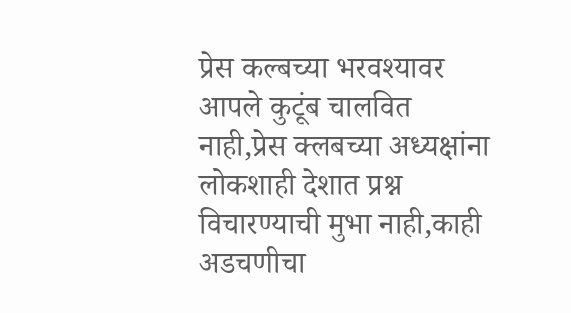प्रेस कल्बच्या भरवश्यावर आपले कुटूंब चालवित नाही,प्रेस क्लबच्या अध्यक्षांना लोकशाही देशात प्रश्न विचारण्याची मुभा नाही,काही अडचणीचा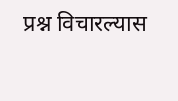प्रश्न विचारल्यास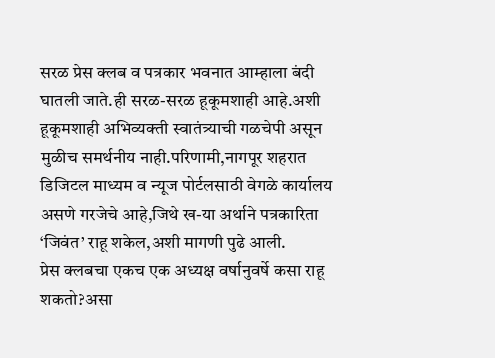सरळ प्रेस क्लब व पत्रकार भवनात आम्हाला बंदी घातली जाते.ही सरळ-सरळ हूकूमशाही आहे.अशी हूकूमशाही अभिव्यक्ती स्वातंत्र्याची गळचेपी असून मुळीच समर्थनीय नाही.परिणामी,नागपूर शहरात डिजिटल माध्यम व न्यूज पोर्टलसाठी वेगळे कार्यालय असणे गरजेचे आहे,जिथे ख-या अर्थाने पत्रकारिता ‘जिवंत’ राहू शकेल,अशी मागणी पुढे आली.
प्रेस क्लबचा एकच एक अध्यक्ष वर्षानुवर्षे कसा राहू शकतो?असा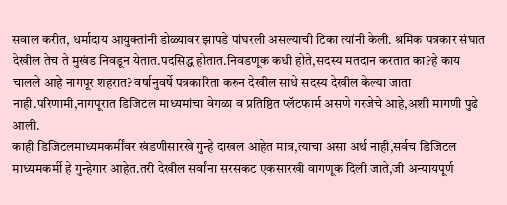सवाल करीत, धर्मादाय आयुक्तांनी डोळ्यावर झापडे पांघरली असल्याची टिका त्यांनी केली. श्रमिक पत्रकार संघात देखील तेच ते मुखंड निवडून येतात.पदसिद्ध होतात.निवडणूक कधी होते,सदस्य मतदान करतात का?हे काय चालले आहे नागपूर शहरात? वर्षानुवर्षे पत्रकारिता करुन देखील साधे सदस्य देखील केल्या जाता नाही.परिणामी,नागपूरात डिजिटल माध्यमांचा वेगळा व प्रतिष्ठित प्लॅटफार्म असणे गरजेचे आहे,अशी मागणी पुढे आली.
काही डिजिटलमाध्यमकर्मींवर खंडणीसारखे गुन्हे दाखल आहेत मात्र,त्याचा असा अर्थ नाही,सर्वच डिजिटल माध्यमकर्मी हे गुन्हेगार आहेत.तरी देखील सर्वांना सरसकट एकसारखी वागणूक दिली जाते,जी अन्यायपूर्ण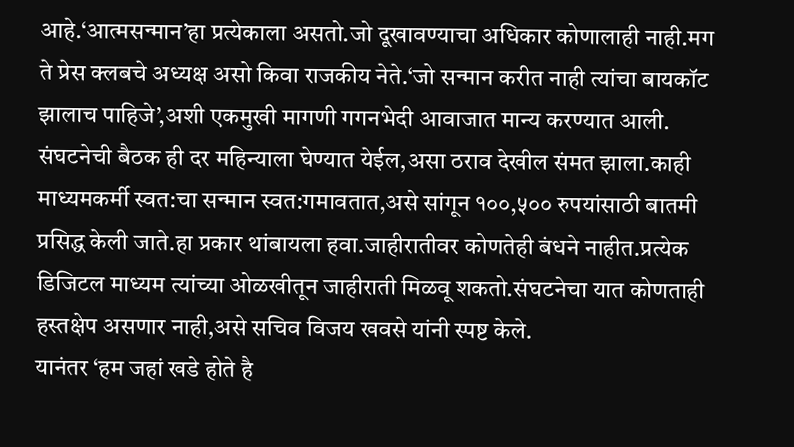आहे.‘आत्मसन्मान’हा प्रत्येकाला असतो.जो दूखावण्याचा अधिकार कोणालाही नाही.मग ते प्रेस क्लबचे अध्यक्ष असो किवा राजकीय नेते.‘जो सन्मान करीत नाही त्यांचा बायकॉट झालाच पाहिजे’,अशी एकमुखी मागणी गगनभेदी आवाजात मान्य करण्यात आली.
संघटनेची बैठक ही दर महिन्याला घेण्यात येईल,असा ठराव देखील संमत झाला.काही माध्यमकर्मी स्वत:चा सन्मान स्वत:गमावतात,असे सांगून १००,५०० रुपयांसाठी बातमी प्रसिद्ध केली जाते.हा प्रकार थांबायला हवा.जाहीरातीवर कोणतेही बंधने नाहीत.प्रत्येक डिजिटल माध्यम त्यांच्या ओळखीतून जाहीराती मिळवू शकतो.संघटनेचा यात कोणताही हस्तक्षेप असणार नाही,असे सचिव विजय खवसे यांनी स्पष्ट केले.
यानंतर ‘हम जहां खडे होते है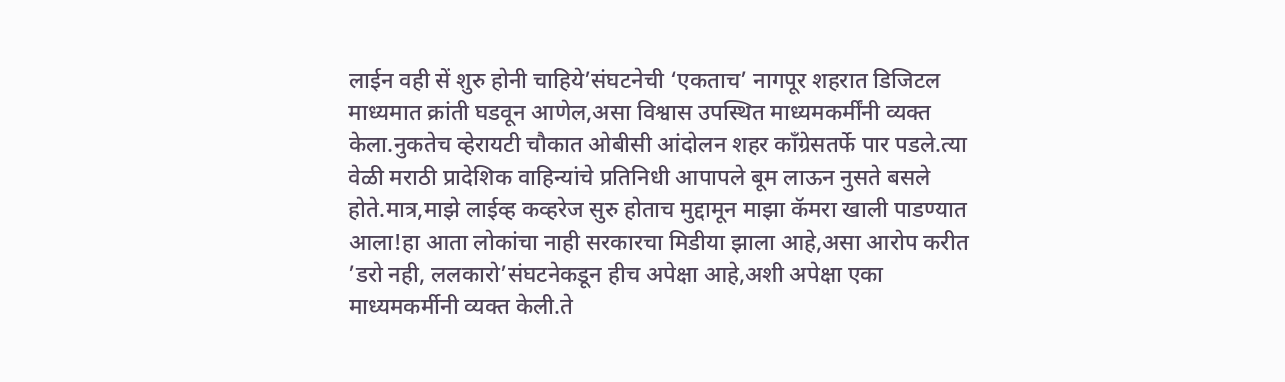लाईन वही सें शुरु होनी चाहिये’संघटनेची ‘एकताच’ नागपूर शहरात डिजिटल माध्यमात क्रांती घडवून आणेल,असा विश्वास उपस्थित माध्यमकर्मींनी व्यक्त केला.नुकतेच व्हेरायटी चौकात ओबीसी आंदोलन शहर काँग्रेसतर्फे पार पडले.त्या वेळी मराठी प्रादेशिक वाहिन्यांचे प्रतिनिधी आपापले बूम लाऊन नुसते बसले होते.मात्र,माझे लाईव्ह कव्हरेज सुरु होताच मुद्दामून माझा कॅमरा खाली पाडण्यात आला!हा आता लोकांचा नाही सरकारचा मिडीया झाला आहे,असा आरोप करीत ’डरो नही, ललकारो’संघटनेकडून हीच अपेक्षा आहे,अशी अपेक्षा एका माध्यमकर्मीनी व्यक्त केली.ते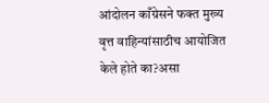आंदोलन काँग्रेसने फक्त मुख्य वृत्त वाहिन्यांसाठीच आयोजित केले होते का?असा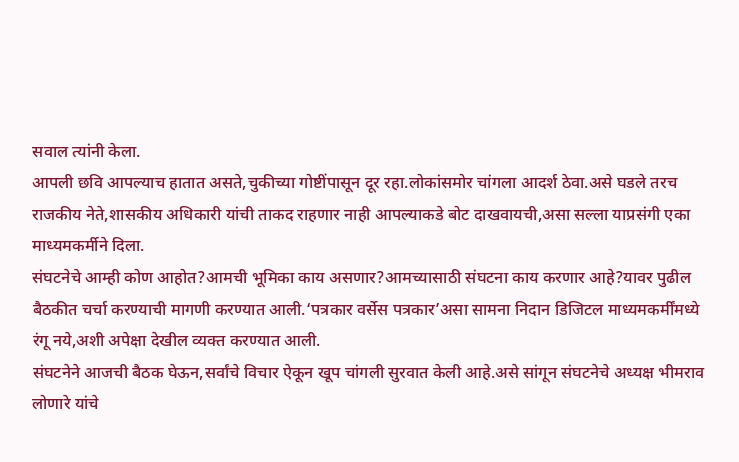सवाल त्यांनी केला.
आपली छवि आपल्याच हातात असते,चुकीच्या गोष्टींपासून दूर रहा.लोकांसमोर चांगला आदर्श ठेवा.असे घडले तरच राजकीय नेते,शासकीय अधिकारी यांची ताकद राहणार नाही आपल्याकडे बोट दाखवायची,असा सल्ला याप्रसंगी एका माध्यमकर्मीने दिला.
संघटनेचे आम्ही कोण आहोत?आमची भूमिका काय असणार?आमच्यासाठी संघटना काय करणार आहे?यावर पुढील बैठकीत चर्चा करण्याची मागणी करण्यात आली.‘पत्रकार वर्सेस पत्रकार’असा सामना निदान डिजिटल माध्यमकर्मींमध्ये रंगू नये,अशी अपेक्षा देखील व्यक्त करण्यात आली.
संघटनेने आजची बैठक घेऊन,सर्वांचे विचार ऐकून खूप चांगली सुरवात केली आहे.असे सांगून संघटनेचे अध्यक्ष भीमराव लोणारे यांचे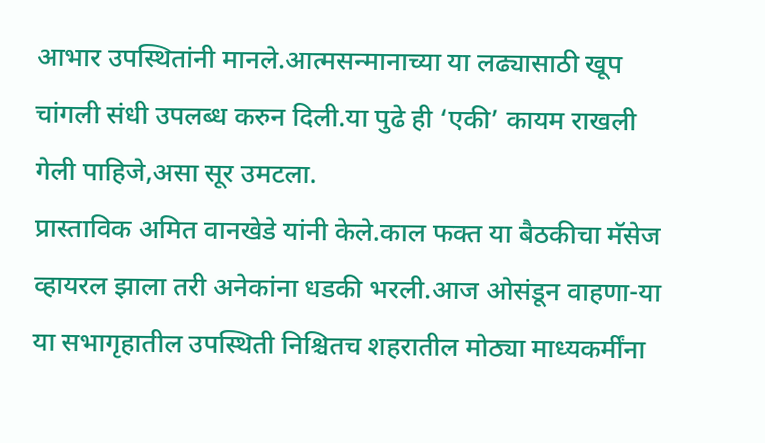आभार उपस्थितांनी मानले.आत्मसन्मानाच्या या लढ्यासाठी खूप चांगली संधी उपलब्ध करुन दिली.या पुढे ही ‘एकी’ कायम राखली गेली पाहिजे,असा सूर उमटला.
प्रास्ताविक अमित वानखेडे यांनी केले.काल फक्त या बैठकीचा मॅसेज व्हायरल झाला तरी अनेकांना धडकी भरली.आज ओसंडून वाहणा-या या सभागृहातील उपस्थिती निश्चितच शहरातील मोठ्या माध्यकर्मींना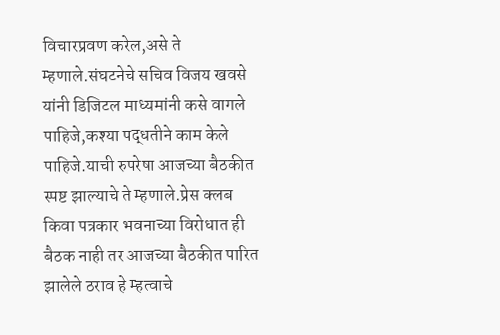विचारप्रवण करेल,असे ते म्हणाले.संघटनेचे सचिव विजय खवसे यांनी डिजिटल माध्यमांनी कसे वागले पाहिजे,कश्या पद्धतीने काम केले पाहिजे.याची रुपरेषा आजच्या बैठकीत स्पष्ट झाल्याचे ते म्हणाले.प्रेस क्लब किवा पत्रकार भवनाच्या विरोधात ही बैठक नाही तर आजच्या बैठकीत पारित झालेले ठराव हे म्हत्वाचे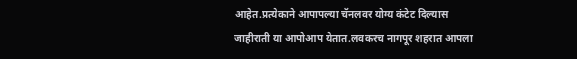आहेत.प्रत्येकाने आपापल्या चॅनलवर योग्य कंटेट दिल्यास जाहीराती या आपोआप येतात.लवकरच नागपूर शहरात आपला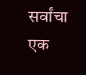सर्वांचा एक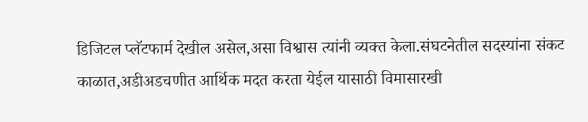डिजिटल प्लॅटफार्म देखील असेल,असा विश्वास त्यांनी व्यक्त केला.संघटनेतील सदस्यांना संकट काळात,अडीअडचणीत आर्थिक मदत करता येईल यासाठी विमासारखी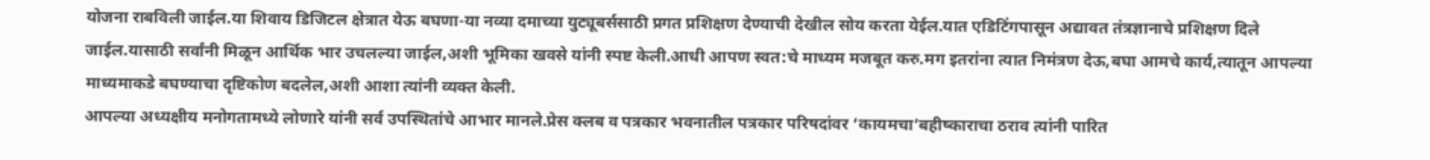योजना राबविली जाईल.या शिवाय डिजिटल क्षेत्रात येऊ बघणा-या नव्या दमाच्या युट्यूबर्ससाठी प्रगत प्रशिक्षण देण्याची देखील सोय करता येईल.यात एडिटिंगपासून अद्यावत तंत्रज्ञानाचे प्रशिक्षण दिले जाईल.यासाठी सर्वांनी मिळून आर्थिक भार उचलल्या जाईल,अशी भूमिका खवसे यांनी स्पष्ट केली.आधी आपण स्वत:चे माध्यम मजबूत करु.मग इतरांना त्यात निमंत्रण देऊ,बघा आमचे कार्य,त्यातून आपल्या माध्यमाकडे बघण्याचा दृष्टिकोण बदलेल,अशी आशा त्यांनी व्यक्त केली.
आपल्या अध्यक्षीय मनोगतामध्ये लोणारे यांनी सर्व उपस्थितांचे आभार मानले.प्रेस क्लब व पत्रकार भवनातील पत्रकार परिषदांवर ‘कायमचा’बहीष्काराचा ठराव त्यांनी पारित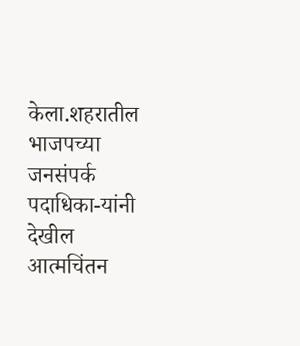केला.शहरातील भाजपच्या जनसंपर्क पदाधिका-यांनी देखील आत्मचिंतन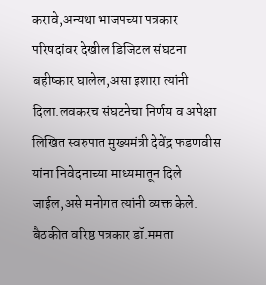करावे,अन्यथा भाजपच्या पत्रकार परिषदांवर देखील डिजिटल संघटना बहीष्कार घालेल,असा इशारा त्यांनी दिला.लवकरच संघटनेचा निर्णय व अपेक्षा लिखित स्वरुपात मुख्यमंत्री देवेंद्र फडणवीस यांना निवेदनाच्या माध्यमातून दिले जाईल,असे मनोगत त्यांनी व्यक्त केले.
बैठकीत वरिष्ठ पत्रकार डॉ.ममता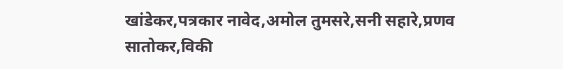खांडेकर,पत्रकार नावेद,अमोल तुमसरे,सनी सहारे,प्रणव सातोकर,विकी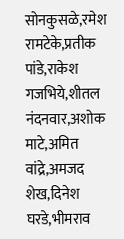सोनकुसळे,रमेश रामटेके,प्रतीक पांडे,राकेश गजभिये,शीतल नंदनवार,अशोक माटे,अमित वांद्रे,अमजद शेख,दिनेश घरडे,भीमराव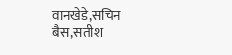वानखेडे,सचिन बैस,सतीश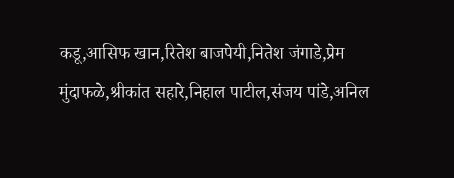कडू,आसिफ खान,रितेश बाजपेयी,नितेश जंगाडे,प्रेम मुंदाफळे,श्रीकांत सहारे,निहाल पाटील,संजय पांडे,अनिल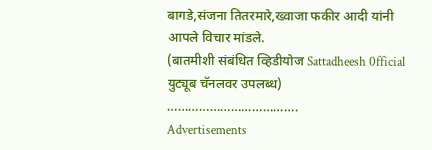बागडे,संजना तितरमारे,ख्वाजा फकीर आदी यांनी आपले विचार मांडले.
(बातमीशी संबंधित व्हिडीयोज Sattadheesh 0fficial युट्यूब चॅनलवर उपलब्ध)
……………………………….
Advertisements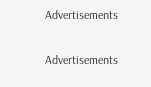Advertisements

Advertisements